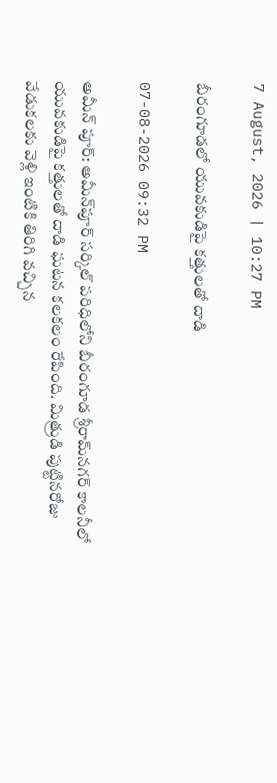7 August, 2026 | 10:27 PM

బీరంగూడలో యువకుడిపై కత్తులతో దాడి

07-08-2026 09:32 PM

అమీన్ పూర్: అమీన్‌పూర్‌ సర్కిల్‌ పరిధిలోని బీరంగూడ శ్రీరామ్‌నగర్‌ కాలనీలో యువకుడిపై కత్తులతో దాడి ఘటన కలకలం రేపింది. మిత్రుడి పుట్టినరోజు వేడుకలకు వెళ్లి ఇంటికి తిరిగి వచ్చిన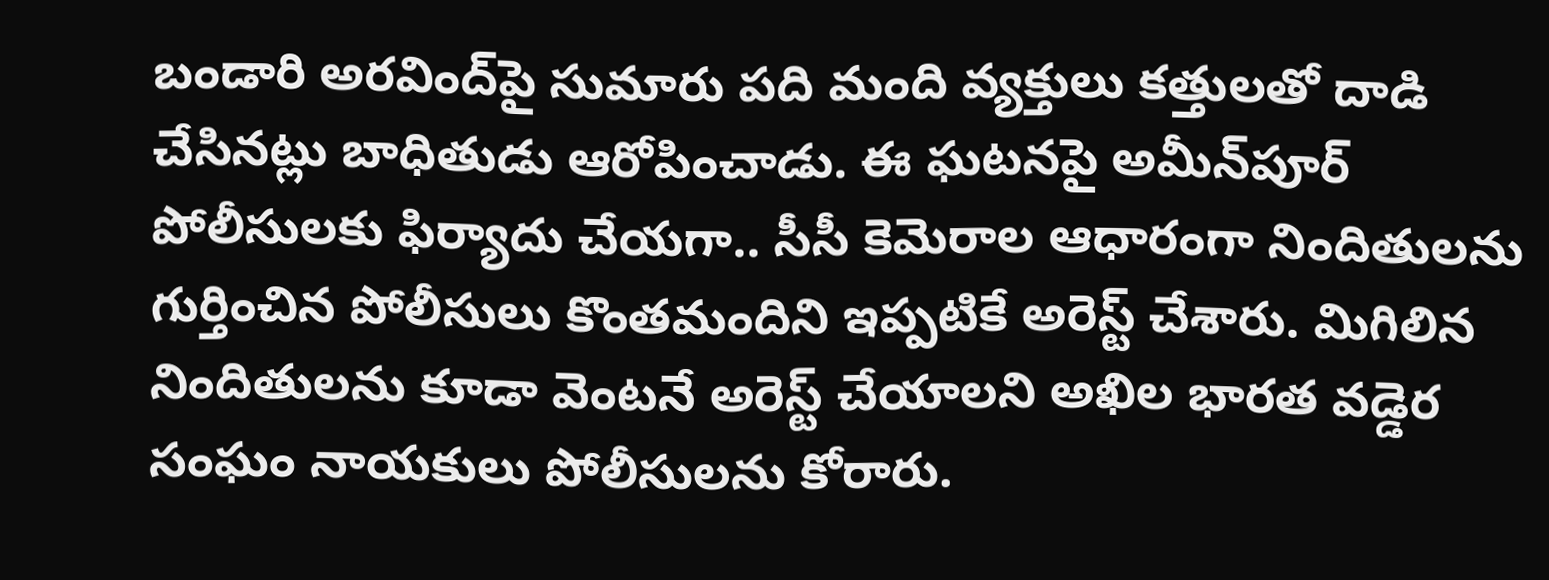బండారి అరవింద్‌పై సుమారు పది మంది వ్యక్తులు కత్తులతో దాడి చేసినట్లు బాధితుడు ఆరోపించాడు. ఈ ఘటనపై అమీన్‌పూర్‌ పోలీసులకు ఫిర్యాదు చేయగా.. సీసీ కెమెరాల ఆధారంగా నిందితులను గుర్తించిన పోలీసులు కొంతమందిని ఇప్పటికే అరెస్ట్‌ చేశారు. మిగిలిన నిందితులను కూడా వెంటనే అరెస్ట్‌ చేయాలని అఖిల భారత వడ్డెర సంఘం నాయకులు పోలీసులను కోరారు.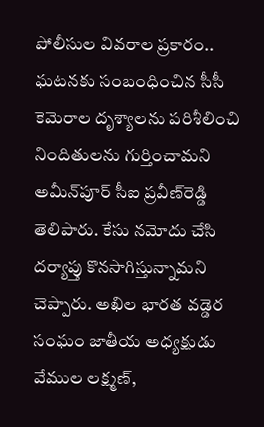పోలీసుల వివరాల ప్రకారం.. ఘటనకు సంబంధించిన సీసీ కెమెరాల దృశ్యాలను పరిశీలించి నిందితులను గుర్తించామని అమీన్‌పూర్‌ సీఐ ప్రవీణ్‌రెడ్డి తెలిపారు. కేసు నమోదు చేసి దర్యాప్తు కొనసాగిస్తున్నామని చెప్పారు. అఖిల భారత వడ్డెర సంఘం జాతీయ అధ్యక్షుడు వేముల లక్ష్మణ్,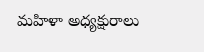మహిళా అధ్యక్షురాలు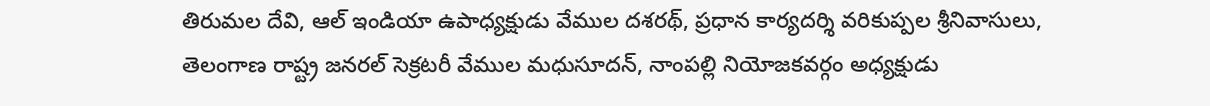తిరుమల దేవి, ఆల్‌ ఇండియా ఉపాధ్యక్షుడు వేముల దశరథ్, ప్రధాన కార్యదర్శి వరికుప్పల శ్రీనివాసులు, తెలంగాణ రాష్ట్ర జనరల్‌ సెక్రటరీ వేముల మధుసూదన్, నాంపల్లి నియోజకవర్గం అధ్యక్షుడు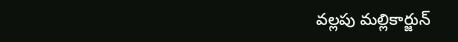వల్లపు మల్లికార్జున్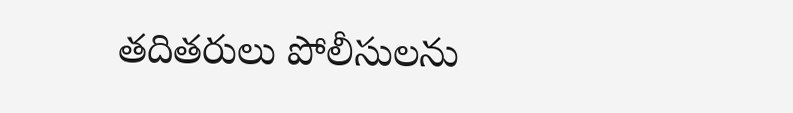తదితరులు పోలీసులను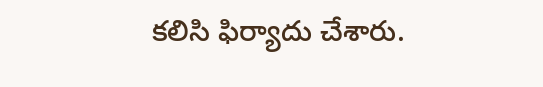కలిసి ఫిర్యాదు చేశారు.